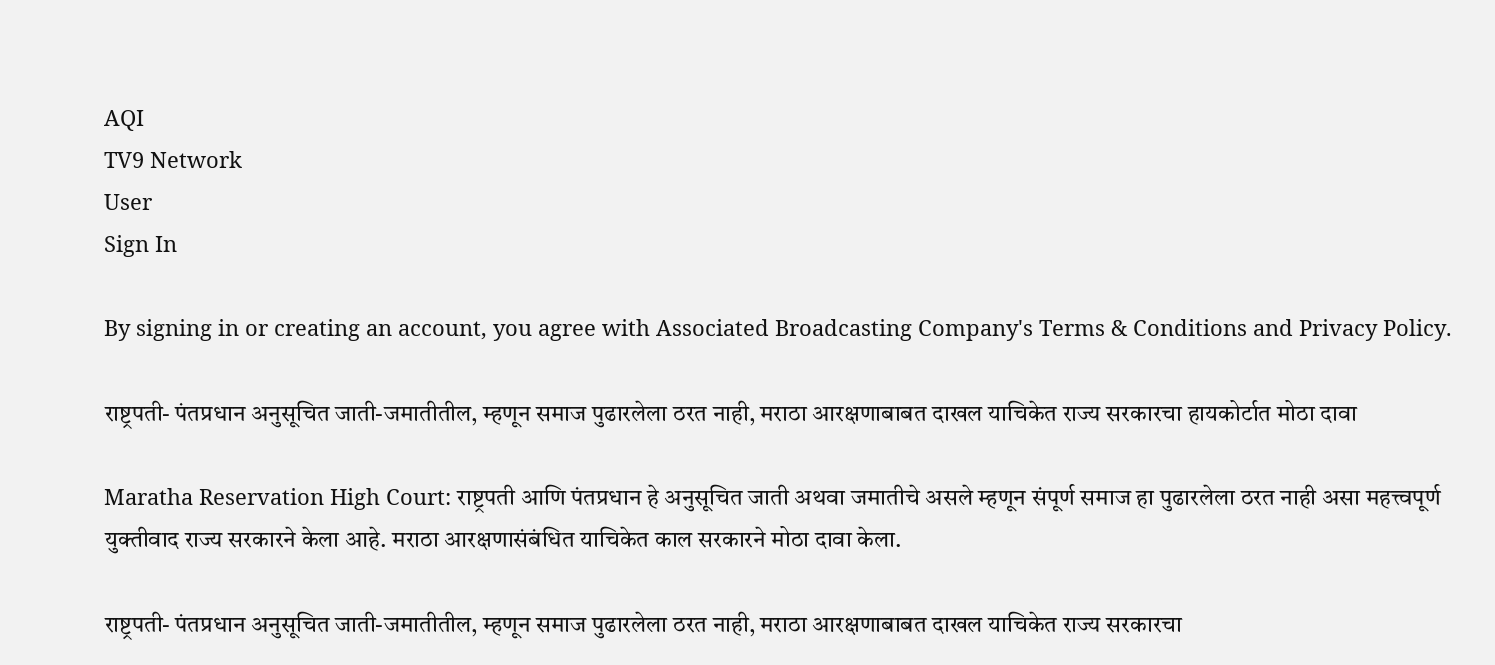AQI
TV9 Network
User
Sign In

By signing in or creating an account, you agree with Associated Broadcasting Company's Terms & Conditions and Privacy Policy.

राष्ट्रपती- पंतप्रधान अनुसूचित जाती-जमातीतील, म्हणून समाज पुढारलेला ठरत नाही, मराठा आरक्षणाबाबत दाखल याचिकेत राज्य सरकारचा हायकोर्टात मोठा दावा

Maratha Reservation High Court: राष्ट्रपती आणि पंतप्रधान हे अनुसूचित जाती अथवा जमातीचे असले म्हणून संपूर्ण समाज हा पुढारलेला ठरत नाही असा महत्त्वपूर्ण युक्तीवाद राज्य सरकारने केला आहे. मराठा आरक्षणासंबंधित याचिकेत काल सरकारने मोठा दावा केला.

राष्ट्रपती- पंतप्रधान अनुसूचित जाती-जमातीतील, म्हणून समाज पुढारलेला ठरत नाही, मराठा आरक्षणाबाबत दाखल याचिकेत राज्य सरकारचा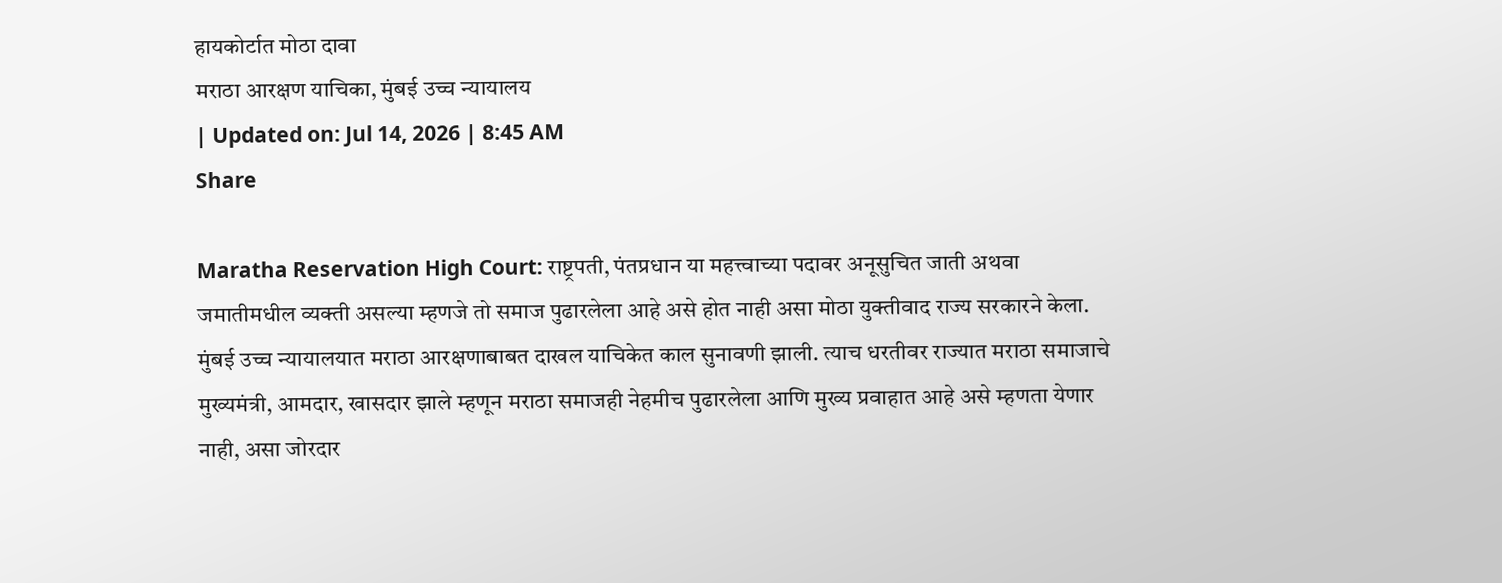हायकोर्टात मोठा दावा
मराठा आरक्षण याचिका, मुंबई उच्च न्यायालय
| Updated on: Jul 14, 2026 | 8:45 AM
Share

Maratha Reservation High Court: राष्ट्रपती, पंतप्रधान या महत्त्वाच्या पदावर अनूसुचित जाती अथवा जमातीमधील व्यक्ती असल्या म्हणजे तो समाज पुढारलेला आहे असे होत नाही असा मोठा युक्तीवाद राज्य सरकारने केला. मुंबई उच्च न्यायालयात मराठा आरक्षणाबाबत दाखल याचिकेत काल सुनावणी झाली. त्याच धरतीवर राज्यात मराठा समाजाचे मुख्यमंत्री, आमदार, खासदार झाले म्हणून मराठा समाजही नेहमीच पुढारलेला आणि मुख्य प्रवाहात आहे असे म्हणता येणार नाही, असा जोरदार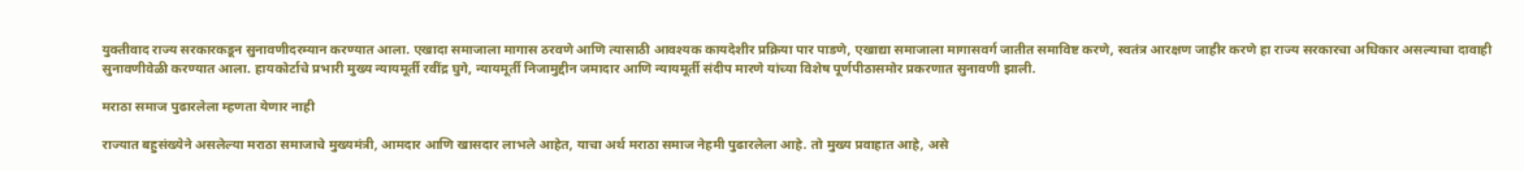युक्तीवाद राज्य सरकारकडून सुनावणीदरम्यान करण्यात आला. एखादा समाजाला मागास ठरवणे आणि त्यासाठी आवश्यक कायदेशीर प्रक्रिया पार पाडणे, एखाद्या समाजाला मागासवर्ग जातीत समाविष्ट करणे, स्वतंत्र आरक्षण जाहीर करणे हा राज्य सरकारचा अधिकार असल्याचा दावाही सुनावणीवेळी करण्यात आला. हायकोर्टाचे प्रभारी मुख्य न्यायमूर्ती रवींद्र घुगे, न्यायमूर्ती निजामुद्दीन जमादार आणि न्यायमूर्ती संदीप मारणे यांच्या विशेष पूर्णपीठासमोर प्रकरणात सुनावणी झाली.

मराठा समाज पुढारलेला म्हणता येणार नाही

राज्यात बहुसंख्येने असलेल्या मराठा समाजाचे मुख्यमंत्री, आमदार आणि खासदार लाभले आहेत, याचा अर्थ मराठा समाज नेहमी पुढारलेला आहे. तो मुख्य प्रवाहात आहे, असे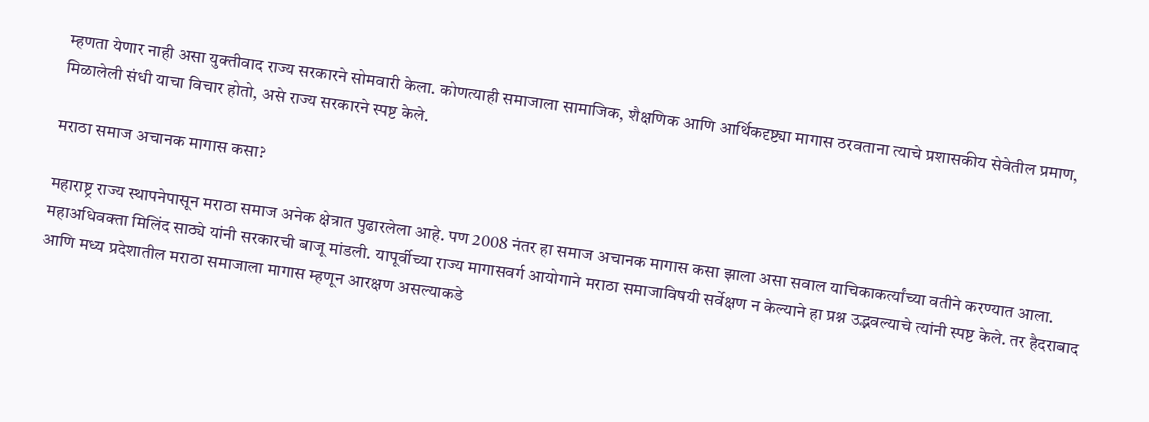म्हणता येणार नाही असा युक्तीवाद राज्य सरकारने सोमवारी केला. कोणत्याही समाजाला सामाजिक, शैक्षणिक आणि आर्थिकदृष्ट्या मागास ठरवताना त्याचे प्रशासकीय सेवेतील प्रमाण, मिळालेली संधी याचा विचार होतो, असे राज्य सरकारने स्पष्ट केले.

मराठा समाज अचानक मागास कसा?

महाराष्ट्र राज्य स्थापनेपासून मराठा समाज अनेक क्षेत्रात पुढारलेला आहे. पण 2008 नंतर हा समाज अचानक मागास कसा झाला असा सवाल याचिकाकर्त्यांच्या वतीने करण्यात आला. महाअधिवक्ता मिलिंद साठ्ये यांनी सरकारची बाजू मांडली. यापूर्वीच्या राज्य मागासवर्ग आयोगाने मराठा समाजाविषयी सर्वेक्षण न केल्याने हा प्रश्न उद्भवल्याचे त्यांनी स्पष्ट केले. तर हैदराबाद आणि मध्य प्रदेशातील मराठा समाजाला मागास म्हणून आरक्षण असल्याकडे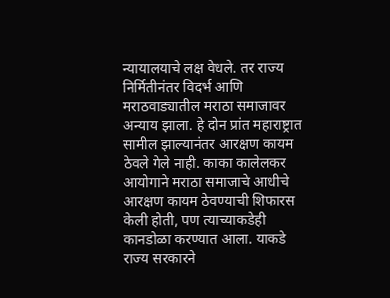न्यायालयाचे लक्ष वेधले. तर राज्य निर्मितीनंतर विदर्भ आणि मराठवाड्यातील मराठा समाजावर अन्याय झाला. हे दोन प्रांत महाराष्ट्रात सामील झाल्यानंतर आरक्षण कायम ठेवले गेले नाही. काका कालेलकर आयोगाने मराठा समाजाचे आधीचे आरक्षण कायम ठेवण्याची शिफारस केली होती, पण त्याच्याकडेही कानडोळा करण्यात आला. याकडे राज्य सरकारने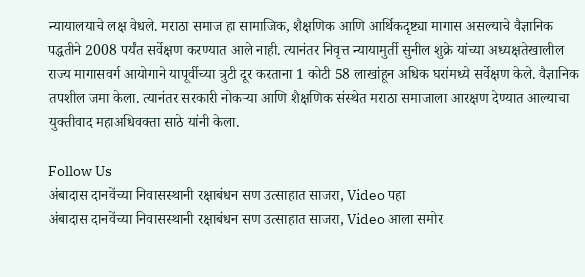न्यायालयाचे लक्ष वेधले. मराठा समाज हा सामाजिक, शैक्षणिक आणि आर्थिकदृष्ट्या मागास असल्याचे वैज्ञानिक पद्धतीने 2008 पर्यंत सर्वेक्षण करण्यात आले नाही. त्यानंतर निवृत्त न्यायामुर्ती सुनील शुक्रे यांच्या अध्यक्षतेखालील राज्य मागासवर्ग आयोगाने यापूर्वीच्या त्रुटी दूर करताना 1 कोटी 58 लाखांहून अधिक घरांमध्ये सर्वेक्षण केले. वैज्ञानिक तपशील जमा केला. त्यानंतर सरकारी नोकर्‍या आणि शैक्षणिक संस्थेत मराठा समाजाला आरक्षण देण्यात आल्याचा युक्तीवाद महाअधिवक्ता साठे यांनी केला.

Follow Us
अंबादास दानवेंच्या निवासस्थानी रक्षाबंधन सण उत्साहात साजरा, Video पहा
अंबादास दानवेंच्या निवासस्थानी रक्षाबंधन सण उत्साहात साजरा, Video आला समोर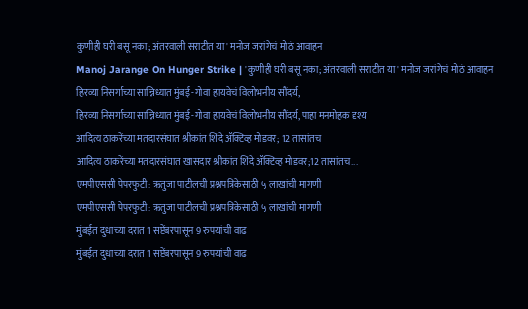कुणीही घरी बसू नका; अंतरवाली सराटीत या' मनोज जरांगेचं मोठं आवाहन
Manoj Jarange On Hunger Strike | 'कुणीही घरी बसू नका; अंतरवाली सराटीत या' मनोज जरांगेचं मोठं आवाहन
हिरव्या निसर्गाच्या सान्निध्यात मुंबई-गोवा हायवेचं विलोभनीय सौंदर्य,
हिरव्या निसर्गाच्या सान्निध्यात मुंबई-गोवा हायवेचं विलोभनीय सौंदर्य, पाहा मनमोहक दृश्य
आदित्य ठाकरेंच्या मतदारसंघात श्रीकांत शिंदे ॲक्टिव्ह मोडवर; 12 तासांतच
आदित्य ठाकरेंच्या मतदारसंघात खासदार श्रीकांत शिंदे ॲक्टिव्ह मोडवर;12 तासांतच...
एमपीएससी पेपरफुटी: ऋतुजा पाटीलची प्रश्नपत्रिकेसाठी ५ लाखांची मागणी
एमपीएससी पेपरफुटी: ऋतुजा पाटीलची प्रश्नपत्रिकेसाठी ५ लाखांची मागणी
मुंबईत दुधाच्या दरात 1 सप्टेंबरपासून 9 रुपयांची वाढ
मुंबईत दुधाच्या दरात 1 सप्टेंबरपासून 9 रुपयांची वाढ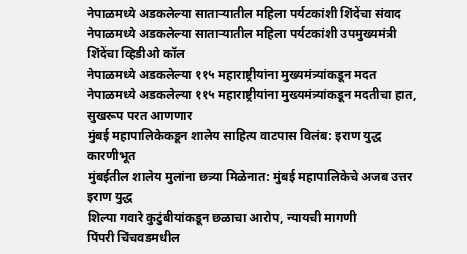नेपाळमध्ये अडकलेल्या साताऱ्यातील महिला पर्यटकांशी शिंदेंचा संवाद
नेपाळमध्ये अडकलेल्या साताऱ्यातील महिला पर्यटकांशी उपमुख्यमंत्री शिंदेंचा व्हिडीओ कॉल
नेपाळमध्ये अडकलेल्या ११५ महाराष्ट्रीयांना मुख्यमंत्र्यांकडून मदत
नेपाळमध्ये अडकलेल्या ११५ महाराष्ट्रीयांना मुख्यमंत्र्यांकडून मदतीचा हात, सुखरूप परत आणणार
मुंबई महापालिकेकडून शालेय साहित्य वाटपास विलंब: इराण युद्ध कारणीभूत
मुंबईतील शालेय मुलांना छत्र्या मिळेनात: मुंबई महापालिकेचे अजब उत्तर इराण युद्ध
शिल्पा गवारे कुटुंबीयांकडून छळाचा आरोप, न्यायची मागणी
पिंपरी चिंचवडमधील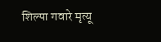शिल्पा गवारे मृत्यू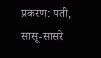प्रकरण: पती, सासू-सासरे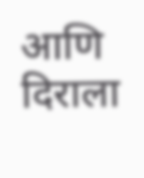आणि दिराला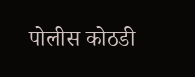पोलीस कोठडी